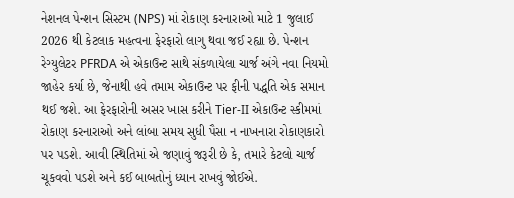નેશનલ પેન્શન સિસ્ટમ (NPS) માં રોકાણ કરનારાઓ માટે 1 જુલાઈ 2026 થી કેટલાક મહત્વના ફેરફારો લાગુ થવા જઈ રહ્યા છે. પેન્શન રેગ્યુલેટર PFRDA એ એકાઉન્ટ સાથે સંકળાયેલા ચાર્જ અંગે નવા નિયમો જાહેર કર્યા છે, જેનાથી હવે તમામ એકાઉન્ટ પર ફીની પદ્ધતિ એક સમાન થઈ જશે. આ ફેરફારોની અસર ખાસ કરીને Tier-II એકાઉન્ટ સ્કીમમાં રોકાણ કરનારાઓ અને લાંબા સમય સુધી પૈસા ન નાખનારા રોકાણકારો પર પડશે. આવી સ્થિતિમાં એ જણાવું જરૂરી છે કે, તમારે કેટલો ચાર્જ ચૂકવવો પડશે અને કઈ બાબતોનું ધ્યાન રાખવું જોઈએ.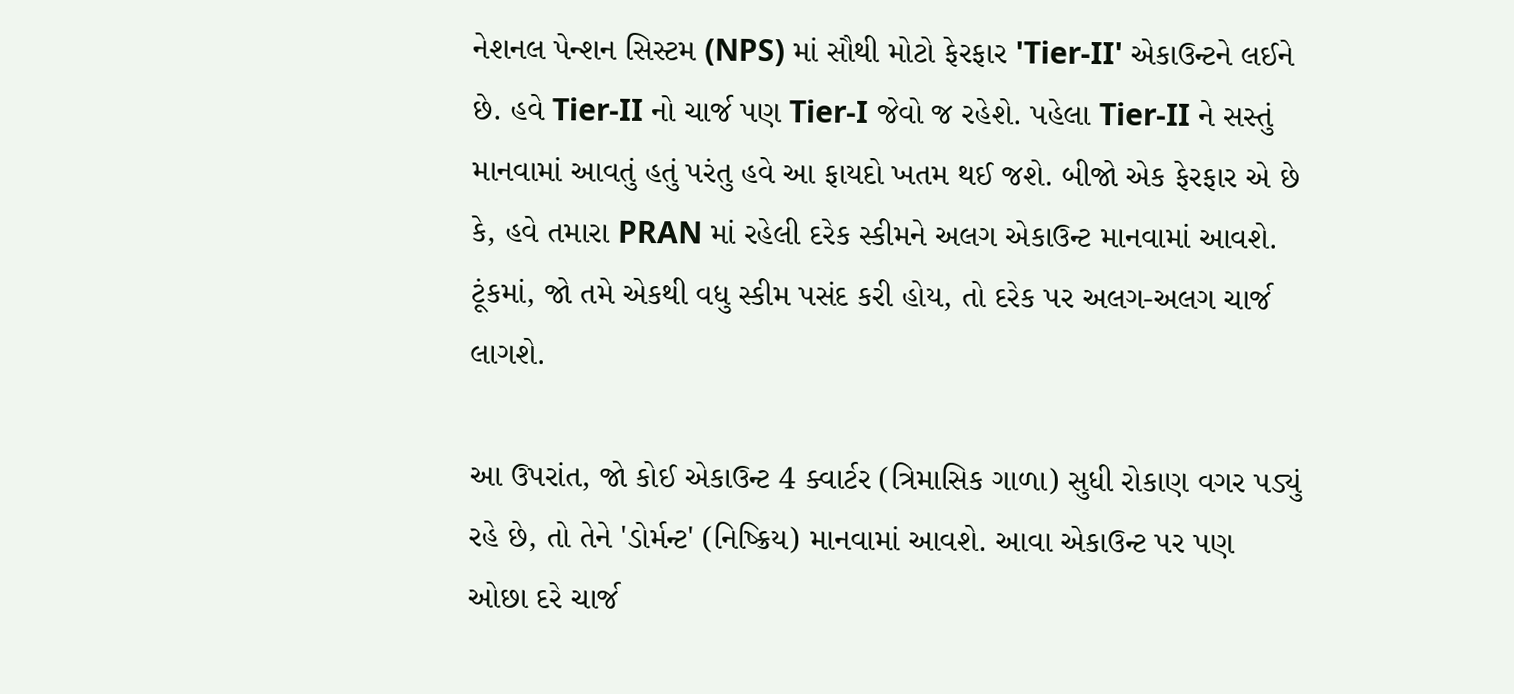નેશનલ પેન્શન સિસ્ટમ (NPS) માં સૌથી મોટો ફેરફાર 'Tier-II' એકાઉન્ટને લઈને છે. હવે Tier-II નો ચાર્જ પણ Tier-I જેવો જ રહેશે. પહેલા Tier-II ને સસ્તું માનવામાં આવતું હતું પરંતુ હવે આ ફાયદો ખતમ થઈ જશે. બીજો એક ફેરફાર એ છે કે, હવે તમારા PRAN માં રહેલી દરેક સ્કીમને અલગ એકાઉન્ટ માનવામાં આવશે. ટૂંકમાં, જો તમે એકથી વધુ સ્કીમ પસંદ કરી હોય, તો દરેક પર અલગ-અલગ ચાર્જ લાગશે.

આ ઉપરાંત, જો કોઈ એકાઉન્ટ 4 ક્વાર્ટર (ત્રિમાસિક ગાળા) સુધી રોકાણ વગર પડ્યું રહે છે, તો તેને 'ડોર્મન્ટ' (નિષ્ક્રિય) માનવામાં આવશે. આવા એકાઉન્ટ પર પણ ઓછા દરે ચાર્જ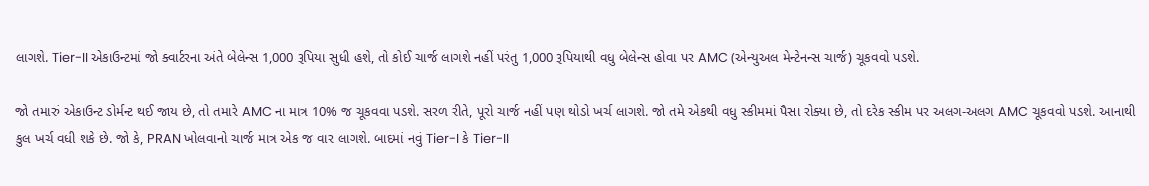લાગશે. Tier-II એકાઉન્ટમાં જો ક્વાર્ટરના અંતે બેલેન્સ 1,000 રૂપિયા સુધી હશે, તો કોઈ ચાર્જ લાગશે નહીં પરંતુ 1,000 રૂપિયાથી વધુ બેલેન્સ હોવા પર AMC (એન્યુઅલ મેન્ટેનન્સ ચાર્જ) ચૂકવવો પડશે.

જો તમારું એકાઉન્ટ ડોર્મન્ટ થઈ જાય છે, તો તમારે AMC ના માત્ર 10% જ ચૂકવવા પડશે. સરળ રીતે, પૂરો ચાર્જ નહીં પણ થોડો ખર્ચ લાગશે. જો તમે એકથી વધુ સ્કીમમાં પૈસા રોક્યા છે, તો દરેક સ્કીમ પર અલગ-અલગ AMC ચૂકવવો પડશે. આનાથી કુલ ખર્ચ વધી શકે છે. જો કે, PRAN ખોલવાનો ચાર્જ માત્ર એક જ વાર લાગશે. બાદમાં નવું Tier-I કે Tier-II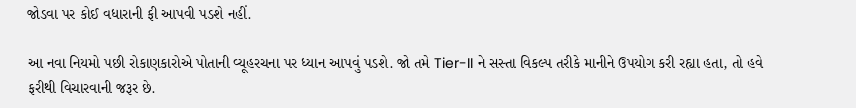જોડવા પર કોઈ વધારાની ફી આપવી પડશે નહીં.

આ નવા નિયમો પછી રોકાણકારોએ પોતાની વ્યૂહરચના પર ધ્યાન આપવું પડશે. જો તમે Tier-II ને સસ્તા વિકલ્પ તરીકે માનીને ઉપયોગ કરી રહ્યા હતા, તો હવે ફરીથી વિચારવાની જરૂર છે.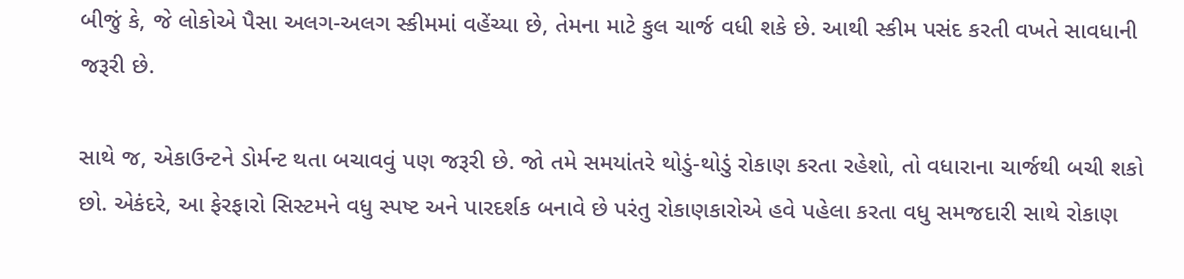બીજું કે, જે લોકોએ પૈસા અલગ-અલગ સ્કીમમાં વહેંચ્યા છે, તેમના માટે કુલ ચાર્જ વધી શકે છે. આથી સ્કીમ પસંદ કરતી વખતે સાવધાની જરૂરી છે.

સાથે જ, એકાઉન્ટને ડોર્મન્ટ થતા બચાવવું પણ જરૂરી છે. જો તમે સમયાંતરે થોડું-થોડું રોકાણ કરતા રહેશો, તો વધારાના ચાર્જથી બચી શકો છો. એકંદરે, આ ફેરફારો સિસ્ટમને વધુ સ્પષ્ટ અને પારદર્શક બનાવે છે પરંતુ રોકાણકારોએ હવે પહેલા કરતા વધુ સમજદારી સાથે રોકાણ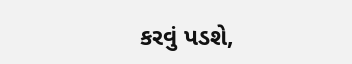કરવું પડશે,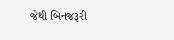જેથી બિનજરૂરી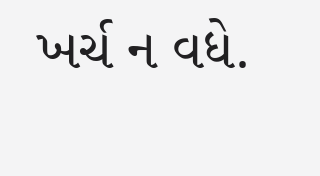ખર્ચ ન વધે.